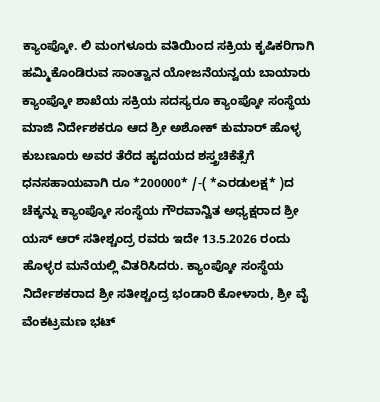ಕ್ಯಾಂಪ್ಕೋ. ಲಿ ಮಂಗಳೂರು ವತಿಯಿಂದ ಸಕ್ರಿಯ ಕೃಷಿಕರಿಗಾಗಿ ಹಮ್ಮಿಕೊಂಡಿರುವ ಸಾಂತ್ವಾನ ಯೋಜನೆಯನ್ವಯ ಬಾಯಾರು ಕ್ಯಾಂಪ್ಕೋ ಶಾಖೆಯ ಸಕ್ರಿಯ ಸದಸ್ಯರೂ ಕ್ಯಾಂಪ್ಕೋ ಸಂಸ್ಥೆಯ ಮಾಜಿ ನಿರ್ದೇಶಕರೂ ಆದ ಶ್ರೀ ಅಶೋಕ್ ಕುಮಾರ್ ಹೊಳ್ಳ ಕುಬಣೂರು ಅವರ ತೆರೆದ ಹೖದಯದ ಶಸ್ತ್ರಚಿಕೆತ್ಸೆಗೆ ಧನಸಹಾಯವಾಗಿ ರೂ *200000* /-( *ಎರಡುಲಕ್ಷ* )ದ ಚೆಕ್ಕನ್ನು ಕ್ಯಾಂಪ್ಕೋ ಸಂಸ್ಥೆಯ ಗೌರವಾನ್ವಿತ ಅಧ್ಯಕ್ಷರಾದ ಶ್ರೀ ಯಸ್ ಆರ್ ಸತೀಶ್ಚಂದ್ರ ರವರು ಇದೇ 13.5.2026 ರಂದು ಹೊಳ್ಳರ ಮನೆಯಲ್ಲಿ ವಿತರಿಸಿದರು. ಕ್ಯಾಂಪ್ಕೋ ಸಂಸ್ಥೆಯ ನಿರ್ದೇಶಕರಾದ ಶ್ರೀ ಸತೀಶ್ಚಂದ್ರ ಭಂಡಾರಿ ಕೋಳಾರು, ಶ್ರೀ ವೈ ವೆಂಕಟ್ರಮಣ ಭಟ್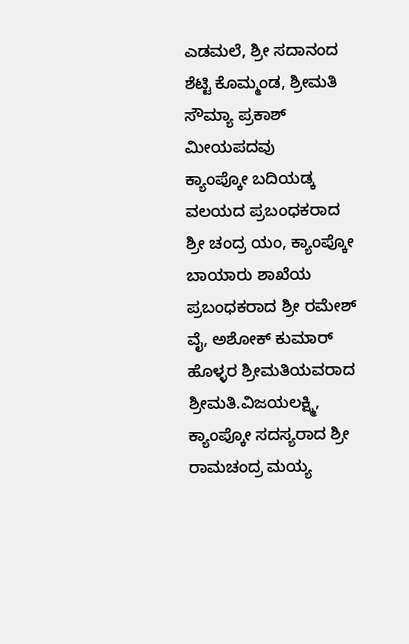ಎಡಮಲೆ, ಶ್ರೀ ಸದಾನಂದ ಶೆಟ್ಟಿ ಕೊಮ್ಮಂಡ, ಶ್ರೀಮತಿ ಸೌಮ್ಯಾ ಪ್ರಕಾಶ್ ಮೀಯಪದವು
ಕ್ಯಾಂಪ್ಕೋ ಬದಿಯಡ್ಕ ವಲಯದ ಪ್ರಬಂಧಕರಾದ ಶ್ರೀ ಚಂದ್ರ ಯಂ, ಕ್ಯಾಂಪ್ಕೋ ಬಾಯಾರು ಶಾಖೆಯ ಪ್ರಬಂಧಕರಾದ ಶ್ರೀ ರಮೇಶ್ ವೈ, ಅಶೋಕ್ ಕುಮಾರ್ ಹೊಳ್ಳರ ಶ್ರೀಮತಿಯವರಾದ ಶ್ರೀಮತಿ.ವಿಜಯಲಕ್ಷ್ಮಿ, ಕ್ಯಾಂಪ್ಕೋ ಸದಸ್ಯರಾದ ಶ್ರೀ ರಾಮಚಂದ್ರ ಮಯ್ಯ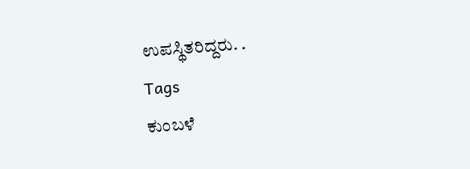ಉಪಸ್ಥಿತರಿದ್ದರು. .
Tags
ಕುಂಬಳೆ